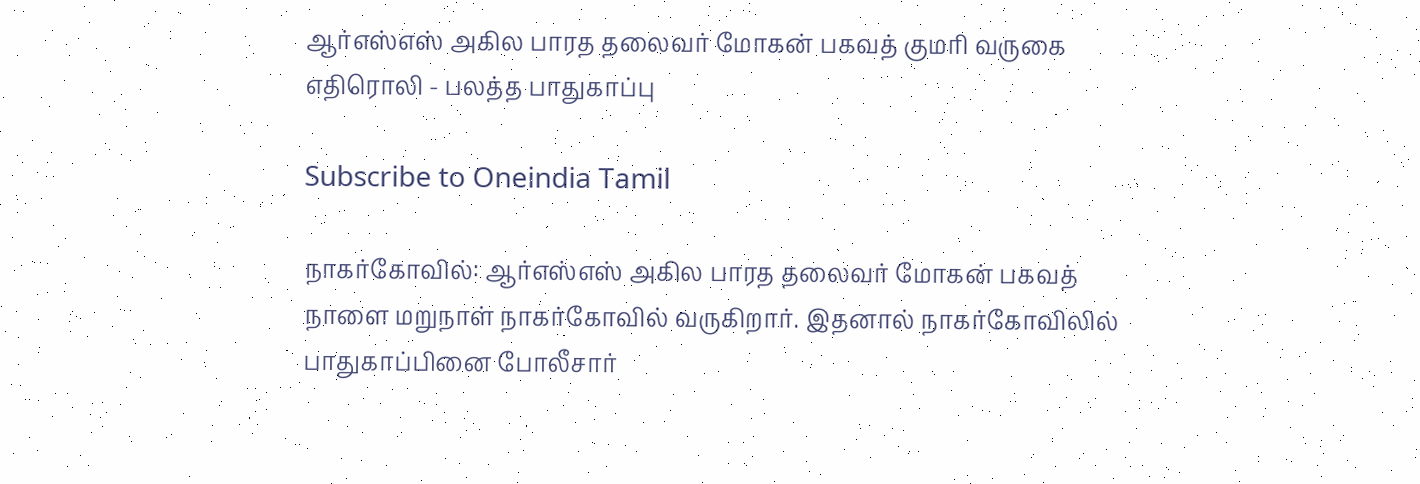ஆர்எஸ்எஸ் அகில பாரத தலைவர் மோகன் பகவத் குமரி வருகை எதிரொலி - பலத்த பாதுகாப்பு

Subscribe to Oneindia Tamil

நாகர்கோவில்: ஆர்எஸ்எஸ் அகில பாரத தலைவர் மோகன் பகவத் நாளை மறுநாள் நாகர்கோவில் வருகிறார். இதனால் நாகர்கோவிலில் பாதுகாப்பினை போலீசார்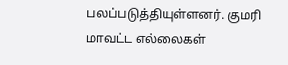பலப்படுத்தியுள்ளனர். குமரி மாவட்ட எல்லைகள்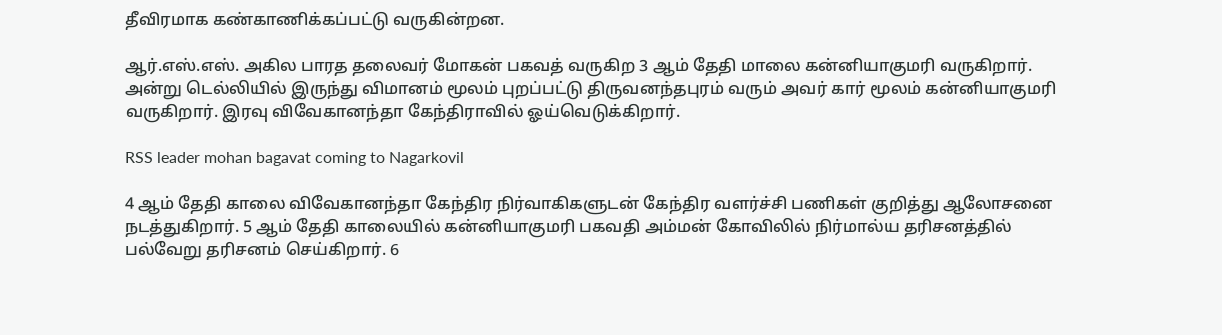தீவிரமாக கண்காணிக்கப்பட்டு வருகின்றன.

ஆர்.எஸ்.எஸ். அகில பாரத தலைவர் மோகன் பகவத் வருகிற 3 ஆம் தேதி மாலை கன்னியாகுமரி வருகிறார். அன்று டெல்லியில் இருந்து விமானம் மூலம் புறப்பட்டு திருவனந்தபுரம் வரும் அவர் கார் மூலம் கன்னியாகுமரி வருகிறார். இரவு விவேகானந்தா கேந்திராவில் ஓய்வெடுக்கிறார்.

RSS leader mohan bagavat coming to Nagarkovil

4 ஆம் தேதி காலை விவேகானந்தா கேந்திர நிர்வாகிகளுடன் கேந்திர வளர்ச்சி பணிகள் குறித்து ஆலோசனை நடத்துகிறார். 5 ஆம் தேதி காலையில் கன்னியாகுமரி பகவதி அம்மன் கோவிலில் நிர்மால்ய தரிசனத்தில் பல்வேறு தரிசனம் செய்கிறார். 6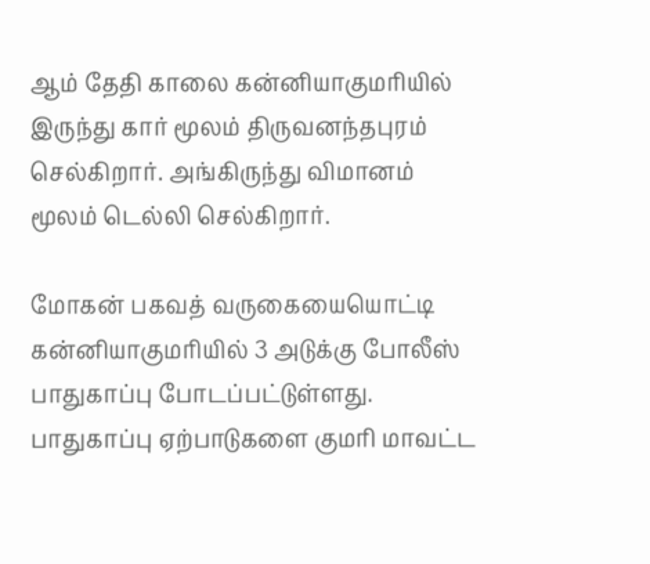ஆம் தேதி காலை கன்னியாகுமரியில் இருந்து கார் மூலம் திருவனந்தபுரம் செல்கிறார். அங்கிருந்து விமானம் மூலம் டெல்லி செல்கிறார்.

மோகன் பகவத் வருகையையொட்டி கன்னியாகுமரியில் 3 அடுக்கு போலீஸ் பாதுகாப்பு போடப்பட்டுள்ளது. பாதுகாப்பு ஏற்பாடுகளை குமரி மாவட்ட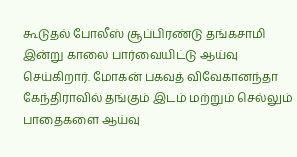கூடுதல் போலீஸ் சூப்பிரண்டு தங்கசாமி இன்று காலை பார்வையிட்டு ஆய்வு செய்கிறார். மோகன் பகவத் விவேகானந்தா கேந்திராவில் தங்கும் இடம் மற்றும் செல்லும் பாதைகளை ஆய்வு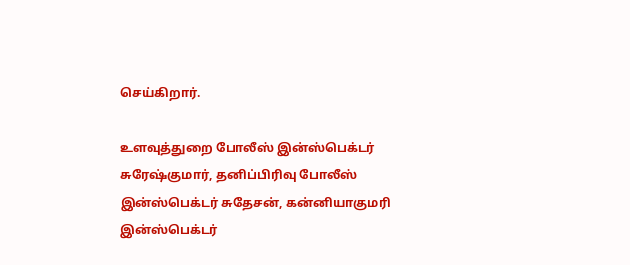செய்கிறார்.

உளவுத்துறை போலீஸ் இன்ஸ்பெக்டர் சுரேஷ்குமார், தனிப்பிரிவு போலீஸ் இன்ஸ்பெக்டர் சுதேசன், கன்னியாகுமரி இன்ஸ்பெக்டர்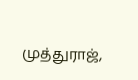முத்துராஜ்,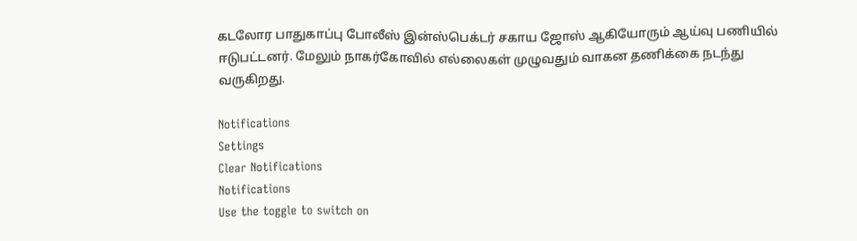கடலோர பாதுகாப்பு போலீஸ் இன்ஸ்பெக்டர் சகாய ஜோஸ் ஆகியோரும் ஆய்வு பணியில் ஈடுபட்டனர். மேலும் நாகர்கோவில் எல்லைகள் முழுவதும் வாகன தணிக்கை நடந்து வருகிறது.

Notifications
Settings
Clear Notifications
Notifications
Use the toggle to switch on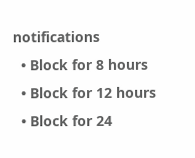notifications
  • Block for 8 hours
  • Block for 12 hours
  • Block for 24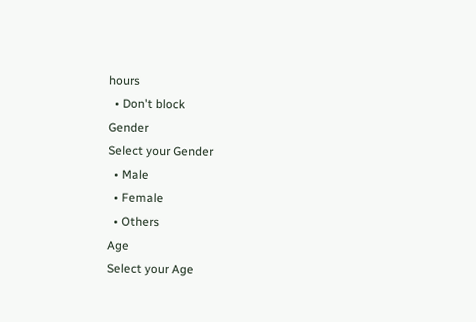hours
  • Don't block
Gender
Select your Gender
  • Male
  • Female
  • Others
Age
Select your Age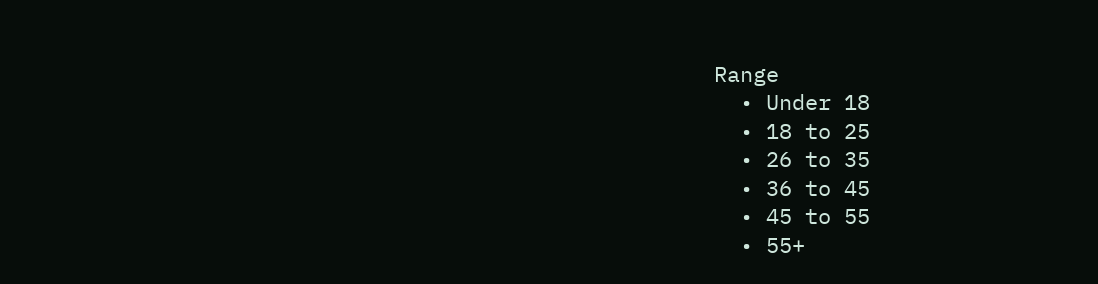Range
  • Under 18
  • 18 to 25
  • 26 to 35
  • 36 to 45
  • 45 to 55
  • 55+